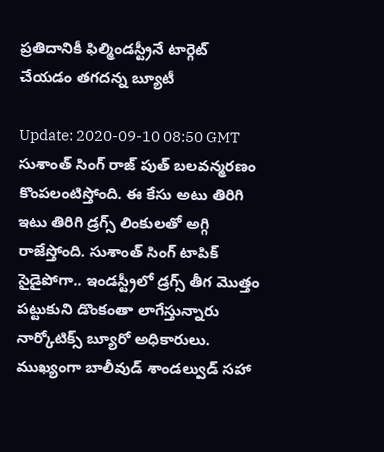ప్ర‌తిదానికీ ఫిల్మిండ‌స్ట్రీనే టార్గెట్ చేయ‌డం త‌గ‌ద‌‌న్న బ్యూటీ

Update: 2020-09-10 08:50 GMT
సుశాంత్ సింగ్ రాజ్ పుత్ బ‌ల‌వ‌న్మ‌ర‌ణం కొంప‌లంటిస్తోంది. ఈ కేసు అటు తిరిగి ఇటు తిరిగి డ్ర‌గ్స్ లింకుల‌తో అగ్గి రాజేస్తోంది. సుశాంత్ సింగ్ టాపిక్ సైడైపోగా.. ఇండ‌స్ట్రీలో డ్ర‌గ్స్ తీగ మొత్తం ప‌ట్టుకుని డొంకంతా లాగేస్తున్నారు నార్కోటిక్స్ బ్యూరో అధికారులు. ముఖ్యంగా బాలీవుడ్ శాండ‌ల్వుడ్ స‌హా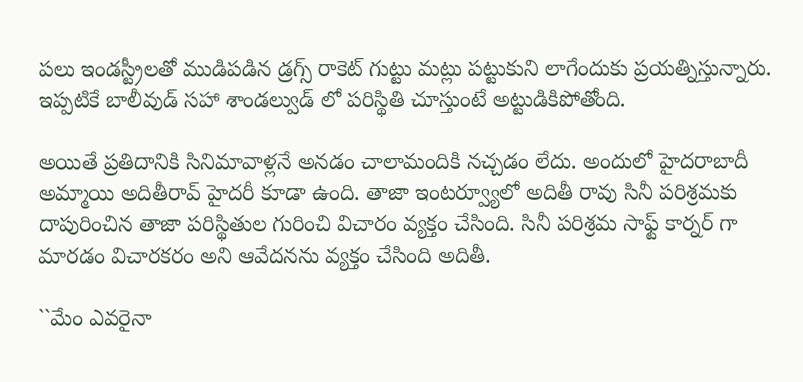ప‌లు ఇండ‌స్ట్రీల‌తో ముడిప‌డిన డ్రగ్స్ రాకెట్ గుట్టు మ‌ట్లు ప‌ట్టుకుని లాగేందుకు ప్ర‌య‌త్నిస్తున్నారు. ఇప్ప‌టికే బాలీవుడ్ స‌హా శాండ‌ల్వుడ్ లో ప‌రిస్థితి చూస్తుంటే అట్టుడికిపోతోంది.

అయితే ప్ర‌తిదానికి సినిమావాళ్ల‌నే అన‌డం చాలామందికి న‌చ్చ‌డం లేదు. అందులో హైద‌రాబాదీ అమ్మాయి అదితీరావ్ హైద‌రీ కూడా ఉంది. తాజా ఇంటర్వ్యూలో అదితీ రావు సినీ పరిశ్రమకు దాపురించిన తాజా పరిస్థితుల గురించి విచారం వ్యక్తం చేసింది. సినీ పరిశ్రమ సాఫ్ట్ కార్న‌ర్ గా మారడం విచారకరం అని ఆవేద‌న‌ను వ్యక్తం చేసింది అదితీ.

``మేం ఎవ‌రైనా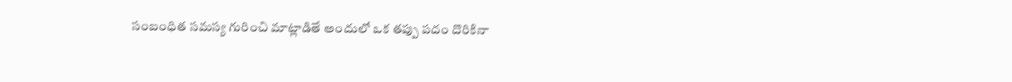సంబంధిత సమస్య గురించి మాట్లాడితే అందులో ఒక తప్పు పదం దొరికినా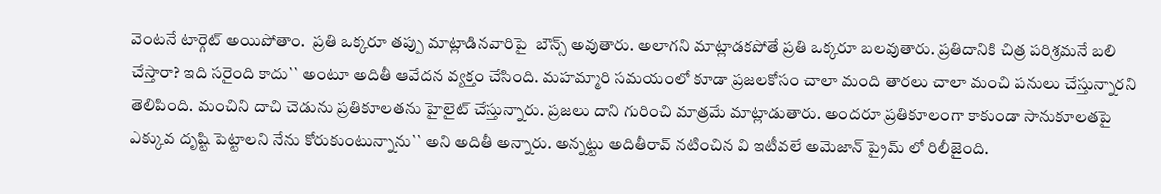వెంట‌నే టార్గెట్ అయిపోతాం.  ప్రతి ఒక్కరూ త‌ప్పు మాట్లాడిన‌వారిపై  బౌన్స్ అవుతారు. అలాగ‌ని మాట్లాడకపోతే ప్రతి ఒక్కరూ బ‌ల‌వుతారు. ప్రతిదానికి చిత్ర పరిశ్రమనే బ‌లి చేస్తారా? ఇది సరైంది కాదు`` అంటూ అదితీ ఆవేద‌న వ్య‌క్తం చేసింది. మహమ్మారి సమయంలో కూడా ప్రజలకోసం చాలా మంది తారలు చాలా మంచి పనులు చేస్తున్నారని తెలిపింది. మంచిని దాచి చెడును ప్రతికూలత‌ను హైలైట్ చేస్తున్నారు. ప్రజలు దాని గురించి మాత్రమే మాట్లాడుతారు. అంద‌రూ ప్రతికూలంగా కాకుండా సానుకూలతపై ఎక్కువ దృష్టి పెట్టాలని నేను కోరుకుంటున్నాను`` అని అదితీ అన్నారు. అన్న‌ట్టు అదితీరావ్ న‌టించిన వి ఇటీవ‌లే అమెజాన్ ప్రైమ్ లో రిలీజైంది.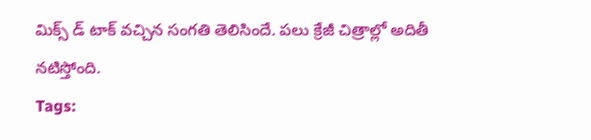మిక్స్ డ్ టాక్ వ‌చ్చిన సంగ‌తి తెలిసిందే. ప‌లు క్రేజీ చిత్రాల్లో అదితీ న‌టిస్తోంది.
Tags: